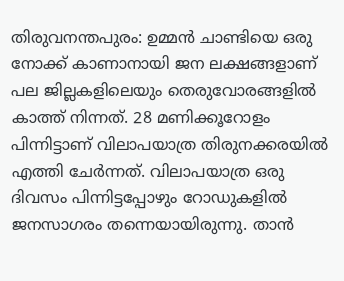തിരുവനന്തപുരം: ഉമ്മൻ ചാണ്ടിയെ ഒരു നോക്ക് കാണാനായി ജന ലക്ഷങ്ങളാണ് പല ജില്ലകളിലെയും തെരുവോരങ്ങളിൽ കാത്ത് നിന്നത്. 28 മണിക്കൂറോളം പിന്നിട്ടാണ് വിലാപയാത്ര തിരുനക്കരയിൽ എത്തി ചേർന്നത്. വിലാപയാത്ര ഒരു ദിവസം പിന്നിട്ടപ്പോഴും റോഡുകളിൽ ജനസാഗരം തന്നെയായിരുന്നു. താൻ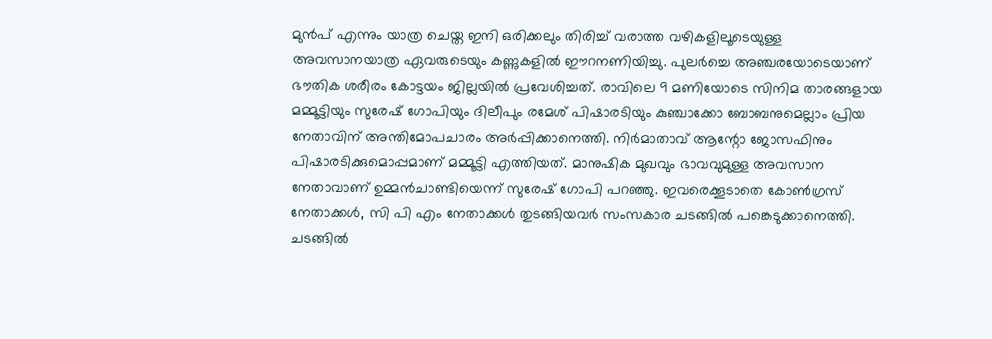മുൻപ് എന്നും യാത്ര ചെയ്ത ഇനി ഒരിക്കലും തിരിച്ച് വരാത്ത വഴികളിലൂടെയുള്ള അവസാനയാത്ര ഏവരുടെയും കണ്ണുകളിൽ ഈറനണിയിച്ചു. പുലർച്ചെ അഞ്ചരയോടെയാണ് ഭൗതിക ശരീരം കോട്ടയം ജില്ലയിൽ പ്രവേശിച്ചത്. രാവിലെ 9 മണിയോടെ സിനിമ താരങ്ങളായ മമ്മൂട്ടിയും സുരേഷ് ഗോപിയും ദിലീപും രമേശ് പിഷാരടിയും കുഞ്ചാക്കോ ബോബനുമെല്ലാം പ്രിയ നേതാവിന് അന്തിമോപചാരം അർപ്പിക്കാനെത്തി. നിർമാതാവ് ആന്റോ ജോസഫിനും പിഷാരടിക്കുമൊപ്പമാണ് മമ്മൂട്ടി എത്തിയത്. മാനുഷിക മുഖവും ഭാവവുമുള്ള അവസാന നേതാവാണ് ഉമ്മൻചാണ്ടിയെന്ന് സുരേഷ് ഗോപി പറഞ്ഞു. ഇവരെക്കൂടാതെ കോൺഗ്രസ് നേതാക്കൾ, സി പി എം നേതാക്കൾ തുടങ്ങിയവർ സംസകാര ചടങ്ങിൽ പങ്കെടുക്കാനെത്തി. ചടങ്ങിൽ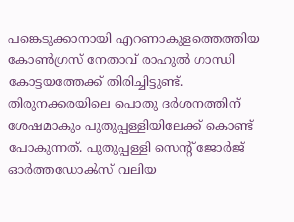പങ്കെടുക്കാനായി എറണാകുളത്തെത്തിയ കോൺഗ്രസ് നേതാവ് രാഹുൽ ഗാന്ധി കോട്ടയത്തേക്ക് തിരിച്ചിട്ടുണ്ട്. തിരുനക്കരയിലെ പൊതു ദർശനത്തിന് ശേഷമാകും പുതുപ്പള്ളിയിലേക്ക് കൊണ്ട് പോകുന്നത്. പുതുപ്പള്ളി സെന്റ് ജോർജ് ഓർത്തഡോൿസ് വലിയ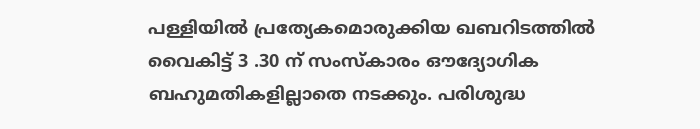പള്ളിയിൽ പ്രത്യേകമൊരുക്കിയ ഖബറിടത്തിൽ വൈകിട്ട് 3 .30 ന് സംസ്കാരം ഔദ്യോഗിക ബഹുമതികളില്ലാതെ നടക്കും. പരിശുദ്ധ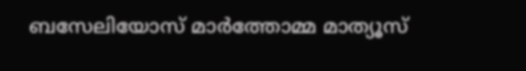ബസേലിയോസ് മാർത്തോമ്മ മാത്യൂസ്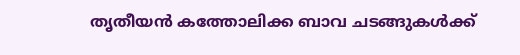തൃതീയൻ കത്തോലിക്ക ബാവ ചടങ്ങുകൾക്ക്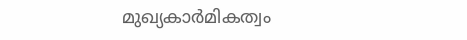മുഖ്യകാർമികത്വം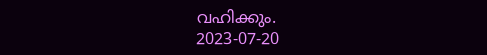വഹിക്കും.
2023-07-20